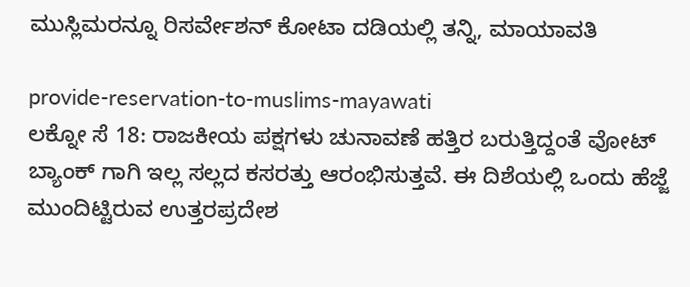ಮುಸ್ಲಿಮರನ್ನೂ ರಿಸರ್ವೇಶನ್ ಕೋಟಾ ದಡಿಯಲ್ಲಿ ತನ್ನಿ, ಮಾಯಾವತಿ

provide-reservation-to-muslims-mayawati
ಲಕ್ನೋ ಸೆ 18: ರಾಜಕೀಯ ಪಕ್ಷಗಳು ಚುನಾವಣೆ ಹತ್ತಿರ ಬರುತ್ತಿದ್ದಂತೆ ವೋಟ್ ಬ್ಯಾಂಕ್ ಗಾಗಿ ಇಲ್ಲ ಸಲ್ಲದ ಕಸರತ್ತು ಆರಂಭಿಸುತ್ತವೆ. ಈ ದಿಶೆಯಲ್ಲಿ ಒಂದು ಹೆಜ್ಜೆ ಮುಂದಿಟ್ಟಿರುವ ಉತ್ತರಪ್ರದೇಶ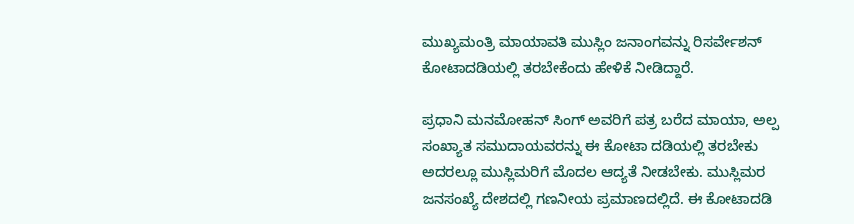ಮುಖ್ಯಮಂತ್ರಿ ಮಾಯಾವತಿ ಮುಸ್ಲಿಂ ಜನಾಂಗವನ್ನು ರಿಸರ್ವೇಶನ್ ಕೋಟಾದಡಿಯಲ್ಲಿ ತರಬೇಕೆಂದು ಹೇಳಿಕೆ ನೀಡಿದ್ದಾರೆ.

ಪ್ರಧಾನಿ ಮನಮೋಹನ್ ಸಿಂಗ್ ಅವರಿಗೆ ಪತ್ರ ಬರೆದ ಮಾಯಾ, ಅಲ್ಪ ಸಂಖ್ಯಾತ ಸಮುದಾಯವರನ್ನು ಈ ಕೋಟಾ ದಡಿಯಲ್ಲಿ ತರಬೇಕು ಅದರಲ್ಲೂ ಮುಸ್ಲಿಮರಿಗೆ ಮೊದಲ ಆದ್ಯತೆ ನೀಡಬೇಕು. ಮುಸ್ಲಿಮರ ಜನಸಂಖ್ಯೆ ದೇಶದಲ್ಲಿ ಗಣನೀಯ ಪ್ರಮಾಣದಲ್ಲಿದೆ. ಈ ಕೋಟಾದಡಿ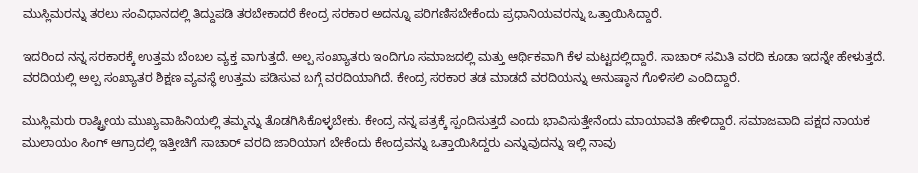ಮುಸ್ಲಿಮರನ್ನು ತರಲು ಸಂವಿಧಾನದಲ್ಲಿ ತಿದ್ದುಪಡಿ ತರಬೇಕಾದರೆ ಕೇಂದ್ರ ಸರಕಾರ ಅದನ್ನೂ ಪರಿಗಣಿಸಬೇಕೆಂದು ಪ್ರಧಾನಿಯವರನ್ನು ಒತ್ತಾಯಿಸಿದ್ದಾರೆ.

ಇದರಿಂದ ನನ್ನ ಸರಕಾರಕ್ಕೆ ಉತ್ತಮ ಬೆಂಬಲ ವ್ಯಕ್ತ ವಾಗುತ್ತದೆ. ಅಲ್ಪ ಸಂಖ್ಯಾತರು ಇಂದಿಗೂ ಸಮಾಜದಲ್ಲಿ ಮತ್ತು ಆರ್ಥಿಕವಾಗಿ ಕೆಳ ಮಟ್ಟದಲ್ಲಿದ್ದಾರೆ. ಸಾಚಾರ್ ಸಮಿತಿ ವರದಿ ಕೂಡಾ ಇದನ್ನೇ ಹೇಳುತ್ತದೆ. ವರದಿಯಲ್ಲಿ ಅಲ್ಪ ಸಂಖ್ಯಾತರ ಶಿಕ್ಷಣ ವ್ಯವಸ್ಥೆ ಉತ್ತಮ ಪಡಿಸುವ ಬಗ್ಗೆ ವರದಿಯಾಗಿದೆ. ಕೇಂದ್ರ ಸರಕಾರ ತಡ ಮಾಡದೆ ವರದಿಯನ್ನು ಅನುಷ್ಠಾನ ಗೊಳಿಸಲಿ ಎಂದಿದ್ದಾರೆ.

ಮುಸ್ಲಿಮರು ರಾಷ್ಟ್ರೀಯ ಮುಖ್ಯವಾಹಿನಿಯಲ್ಲಿ ತಮ್ಮನ್ನು ತೊಡಗಿಸಿಕೊಳ್ಳಬೇಕು. ಕೇಂದ್ರ ನನ್ನ ಪತ್ರಕ್ಕೆ ಸ್ಪಂದಿಸುತ್ತದೆ ಎಂದು ಭಾವಿಸುತ್ತೇನೆಂದು ಮಾಯಾವತಿ ಹೇಳಿದ್ದಾರೆ. ಸಮಾಜವಾದಿ ಪಕ್ಷದ ನಾಯಕ ಮುಲಾಯಂ ಸಿಂಗ್ ಆಗ್ರಾದಲ್ಲಿ ಇತ್ತೀಚಿಗೆ ಸಾಚಾರ್ ವರದಿ ಜಾರಿಯಾಗ ಬೇಕೆಂದು ಕೇಂದ್ರವನ್ನು ಒತ್ತಾಯಿಸಿದ್ದರು ಎನ್ನುವುದನ್ನು ಇಲ್ಲಿ ನಾವು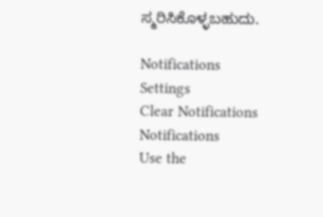ಸ್ಮರಿಸಿಕೊಳ್ಳಬಹುದು.

Notifications
Settings
Clear Notifications
Notifications
Use the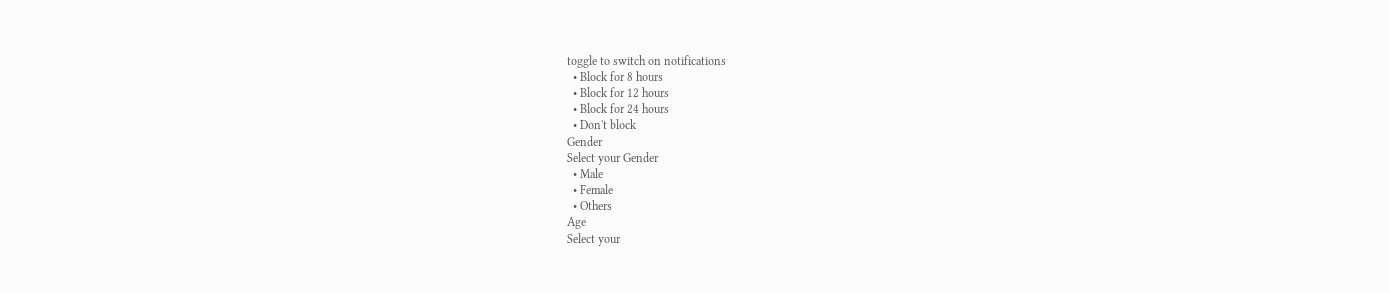toggle to switch on notifications
  • Block for 8 hours
  • Block for 12 hours
  • Block for 24 hours
  • Don't block
Gender
Select your Gender
  • Male
  • Female
  • Others
Age
Select your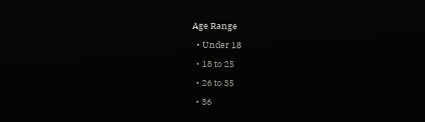Age Range
  • Under 18
  • 18 to 25
  • 26 to 35
  • 36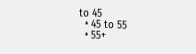to 45
  • 45 to 55
  • 55+